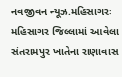નવજીવન ન્યૂઝ.મહિસાગરઃ મહિસાગર જિલ્લામાં આવેલા સંતરામપુર ખાતેના રાણાવાસ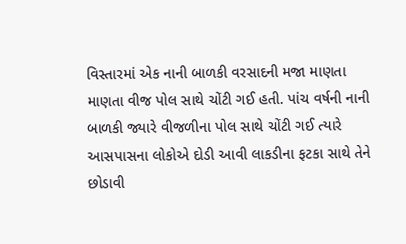વિસ્તારમાં એક નાની બાળકી વરસાદની મજા માણતા માણતા વીજ પોલ સાથે ચોંટી ગઈ હતી. પાંચ વર્ષની નાની બાળકી જ્યારે વીજળીના પોલ સાથે ચોંટી ગઈ ત્યારે આસપાસના લોકોએ દોડી આવી લાકડીના ફટકા સાથે તેને છોડાવી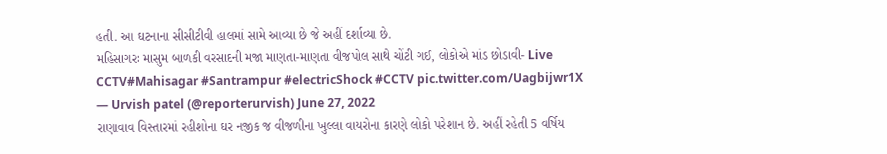હતી. આ ઘટનાના સીસીટીવી હાલમાં સામે આવ્યા છે જે અહીં દર્શાવ્યા છે.
મહિસાગરઃ માસુમ બાળકી વરસાદની મજા માણતા-માણતા વીજપોલ સાથે ચોંટી ગઈ, લોકોએ માંડ છોડાવી- Live CCTV#Mahisagar #Santrampur #electricShock #CCTV pic.twitter.com/Uagbijwr1X
— Urvish patel (@reporterurvish) June 27, 2022
રાણાવાવ વિસ્તારમાં રહીશોના ઘર નજીક જ વીજળીના ખુલ્લા વાયરોના કારણે લોકો પરેશાન છે. અહીં રહેતી 5 વર્ષિય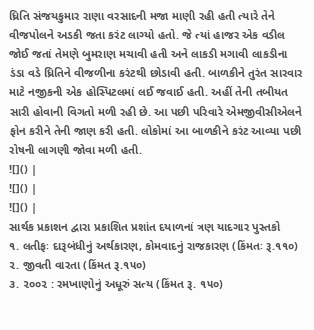ધ્રિતિ સંજયકુમાર રાણા વરસાદની મજા માણી રહી હતી ત્યારે તેને વીજપોલને અડકી જતા કરંટ લાગ્યો હતો. જે ત્યાં હાજર એક વડીલ જોઈ જતાં તેમણે બુમરાણ મચાવી હતી અને લાકડી મગાવી લાકડીના ડંડા વડે ધ્રિતિને વીજળીના કરંટથી છોડાવી હતી. બાળકીને તુરંત સારવાર માટે નજીકની એક હોસ્પિટલમાં લઈ જવાઈ હતી. અહીં તેની તબીયત સારી હોવાની વિગતો મળી રહી છે. આ પછી પરિવારે એમજીવીસીએલને ફોન કરીને તેની જાણ કરી હતી. લોકોમાં આ બાળકીને કરંટ આવ્યા પછી રોષની લાગણી જોવા મળી હતી.
![]() |
![]() |
![]() |
સાર્થક પ્રકાશન દ્વારા પ્રકાશિત પ્રશાંત દયાળનાં ત્રણ યાદગાર પુસ્તકો
૧. લતીફઃ દારૂબંધીનું અર્થકારણ, કોમવાદનું રાજકારણ (કિંમતઃ રૂ.૧૧૦)
૨. જીવતી વારતા (કિંમત રૂ.૧૫૦)
૩. ૨૦૦૨ : રમખાણોનું અધૂરું સત્ય (કિંમત રૂ. ૧૫૦)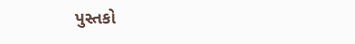પુસ્તકો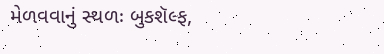મેળવવાનું સ્થળઃ બુકશૅલ્ફ,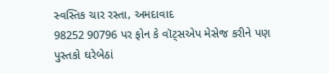સ્વસ્તિક ચાર રસ્તા, અમદાવાદ
98252 90796 પર ફોન કે વૉટ્સએપ મેસેજ કરીને પણ પુસ્તકો ઘરેબેઠાં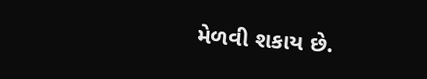મેળવી શકાય છે.